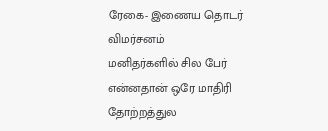ரேகை- இணைய தொடர் விமர்சனம்
மனிதர்களில் சில பேர் என்னதான் ஒரே மாதிரி தோற்றத்துல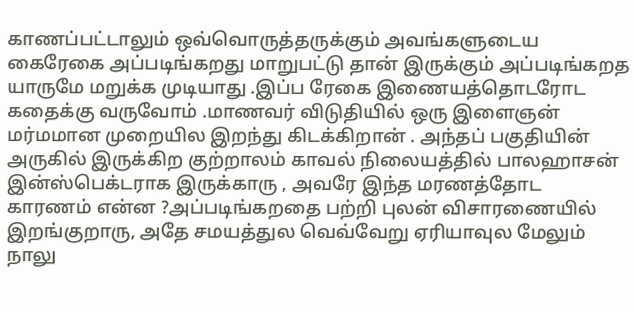காணப்பட்டாலும் ஒவ்வொருத்தருக்கும் அவங்களுடைய கைரேகை அப்படிங்கறது மாறுபட்டு தான் இருக்கும் அப்படிங்கறத யாருமே மறுக்க முடியாது .இப்ப ரேகை இணையத்தொடரோட கதைக்கு வருவோம் .மாணவர் விடுதியில் ஒரு இளைஞன் மர்மமான முறையில இறந்து கிடக்கிறான் . அந்தப் பகுதியின் அருகில் இருக்கிற குற்றாலம் காவல் நிலையத்தில் பாலஹாசன் இன்ஸ்பெக்டராக இருக்காரு , அவரே இந்த மரணத்தோட காரணம் என்ன ?அப்படிங்கறதை பற்றி புலன் விசாரணையில் இறங்குறாரு, அதே சமயத்துல வெவ்வேறு ஏரியாவுல மேலும் நாலு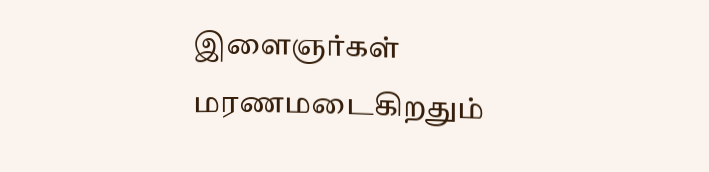இளைஞர்கள் மரணமடைகிறதும்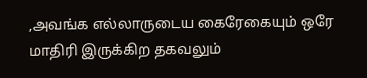,அவங்க எல்லாருடைய கைரேகையும் ஒரே மாதிரி இருக்கிற தகவலும்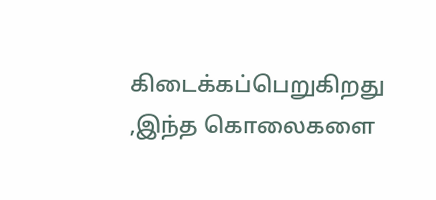கிடைக்கப்பெறுகிறது ,இந்த கொலைகளை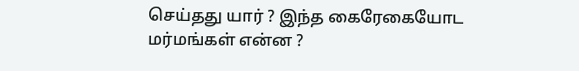செய்தது யார் ? இந்த கைரேகையோட மர்மங்கள் என்ன ?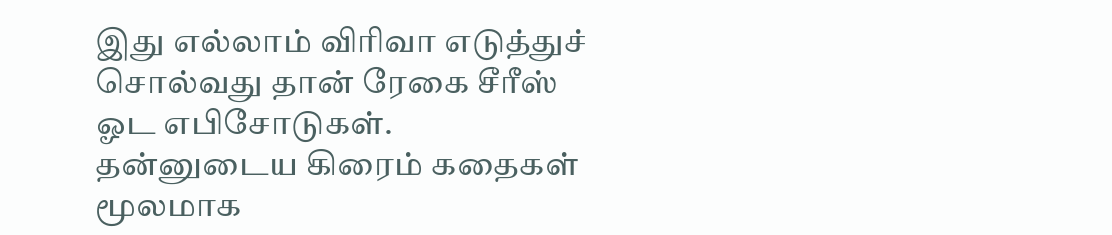இது எல்லாம் விரிவா எடுத்துச் சொல்வது தான் ரேகை சீரீஸ் ஓட எபிசோடுகள்.
தன்னுடைய கிரைம் கதைகள் மூலமாக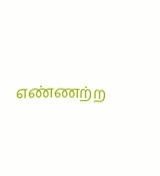எண்ணற்ற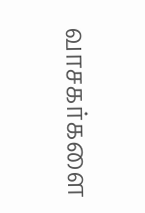வாசகர்களை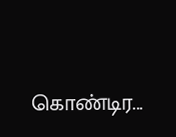கொண்டிர...